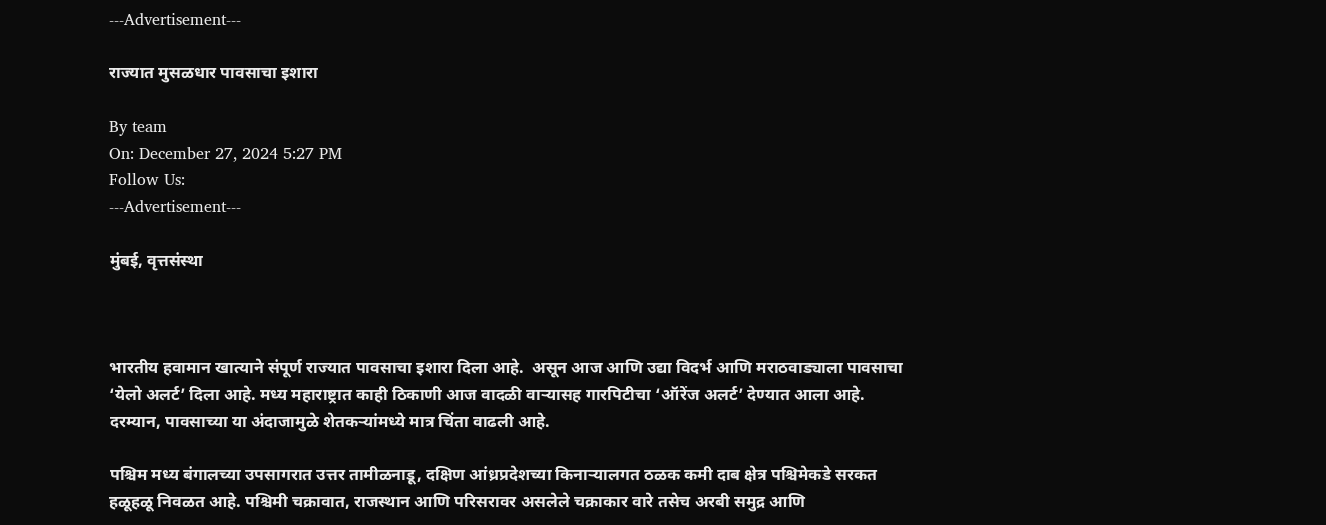---Advertisement---

राज्यात मुसळधार पावसाचा इशारा

By team
On: December 27, 2024 5:27 PM
Follow Us:
---Advertisement---

मुंबई, वृत्तसंस्था



भारतीय हवामान खात्याने संपूर्ण राज्यात पावसाचा इशारा दिला आहे.  असून आज आणि उद्या विदर्भ आणि मराठवाड्याला पावसाचा ‘येलो अलर्ट’ दिला आहे. मध्य महाराष्ट्रात काही ठिकाणी आज वादळी वाऱ्यासह गारपिटीचा ‘ऑरेंज अलर्ट’ देण्यात आला आहे. दरम्यान, पावसाच्या या अंदाजामुळे शेतकऱ्यांमध्ये मात्र चिंता वाढली आहे.

पश्चिम मध्य बंगालच्या उपसागरात उत्तर तामीळनाडू, दक्षिण आंध्रप्रदेशच्या किनाऱ्यालगत ठळक कमी दाब क्षेत्र पश्चिमेकडे सरकत हळूहळू निवळत आहे. पश्चिमी चक्रावात, राजस्थान आणि परिसरावर असलेले चक्राकार वारे तसेच अरबी समुद्र आणि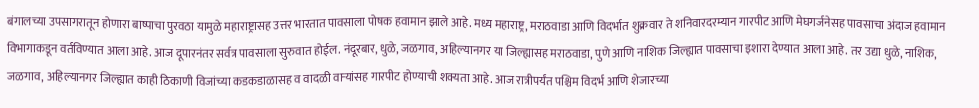बंगालच्या उपसागरातून होणारा बाष्पाचा पुरवठा यामुळे महाराष्ट्रासह उत्तर भारतात पावसाला पोषक हवामान झाले आहे. मध्य महाराष्ट्र, मराठवाडा आणि विदर्भात शुक्रवार ते शनिवारदरम्यान गारपीट आणि मेघगर्जनेसह पावसाचा अंदाज हवामान विभागाकडून वर्तविण्यात आला आहे. आज दूपारनंतर सर्वत्र पावसाला सुरुवात होईल. नंदूरबार, धुळे, जळगाव, अहिल्यानगर या जिल्ह्यासह मराठवाडा, पुणे आणि नाशिक जिल्ह्यात पावसाचा इशारा देण्यात आला आहे. तर उद्या धुळे, नाशिक, जळगाव, अहिल्यानगर जिल्ह्यात काही ठिकाणी विजांच्या कडकडाळासह व वादळी वाऱ्यांसह गारपीट होण्याची शक्यता आहे. आज रात्रीपर्यंत पश्चिम विदर्भ आणि शेजारच्या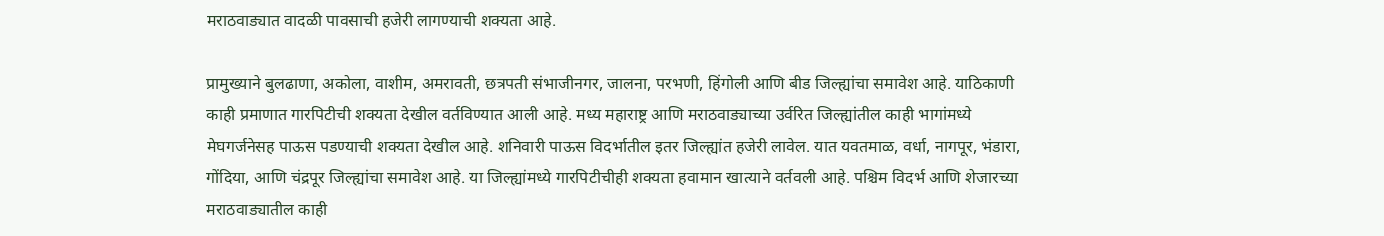मराठवाड्यात वादळी पावसाची हजेरी लागण्याची शक्यता आहे.

प्रामुख्याने बुलढाणा, अकोला, वाशीम, अमरावती, छत्रपती संभाजीनगर, जालना, परभणी, हिंगोली आणि बीड जिल्ह्यांचा समावेश आहे. याठिकाणी काही प्रमाणात गारपिटीची शक्यता देखील वर्तविण्यात आली आहे. मध्य महाराष्ट्र आणि मराठवाड्याच्या उर्वरित जिल्ह्यांतील काही भागांमध्ये मेघगर्जनेसह पाऊस पडण्याची शक्यता देखील आहे. शनिवारी पाऊस विदर्भातील इतर जिल्ह्यांत हजेरी लावेल. यात यवतमाळ, वर्धा, नागपूर, भंडारा, गोंदिया, आणि चंद्रपूर जिल्ह्यांचा समावेश आहे. या जिल्ह्यांमध्ये गारपिटीचीही शक्यता हवामान खात्याने वर्तवली आहे. पश्चिम विदर्भ आणि शेजारच्या मराठवाड्यातील काही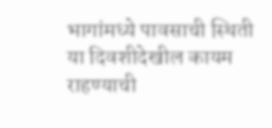भागांमध्ये पावसाची स्थिती या दिवशीदेखील कायम राहण्याची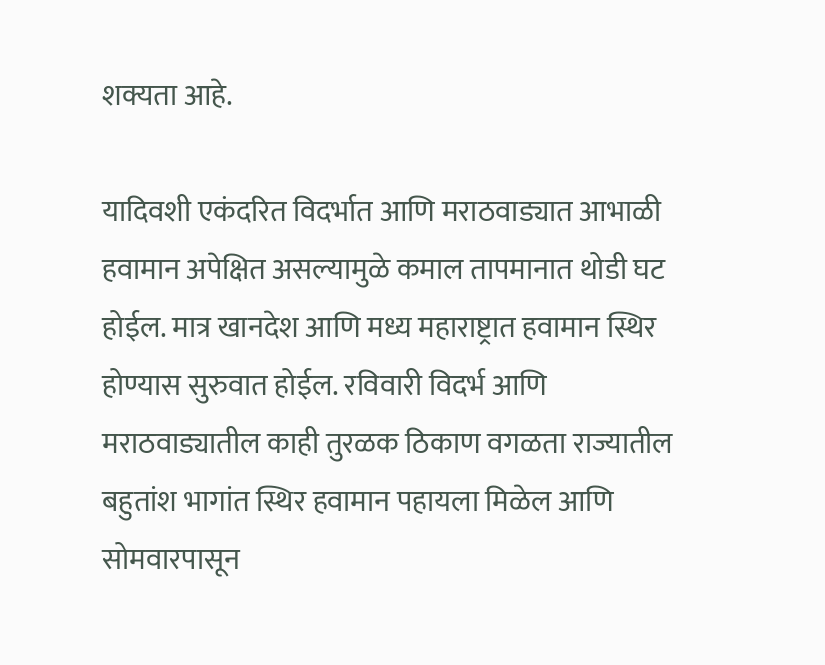शक्यता आहे.

यादिवशी एकंदरित विदर्भात आणि मराठवाड्यात आभाळी हवामान अपेक्षित असल्यामुळे कमाल तापमानात थोडी घट होईल. मात्र खानदेश आणि मध्य महाराष्ट्रात हवामान स्थिर होण्यास सुरुवात होईल. रविवारी विदर्भ आणि मराठवाड्यातील काही तुरळक ठिकाण वगळता राज्यातील बहुतांश भागांत स्थिर हवामान पहायला मिळेल आणि सोमवारपासून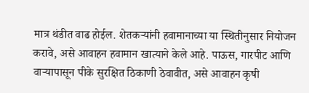मात्र थंडीत वाढ होईल. शेतकऱ्यांनी हवामानाच्या या स्थितीनुसार नियोजन करावे, असे आवाहन हवामान खात्याने केले आहे. पाऊस, गारपीट आणि वाऱ्यापासून पीके सुरक्षित ठिकाणी ठेवावीत, असे आवाहन कृषी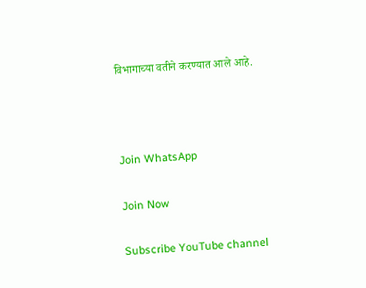विभागाच्या वतीने करण्यात आले आहे.



Join WhatsApp

Join Now

Subscribe YouTube channel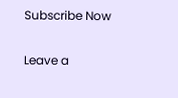Subscribe Now

Leave a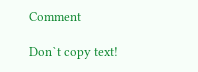Comment

Don`t copy text!